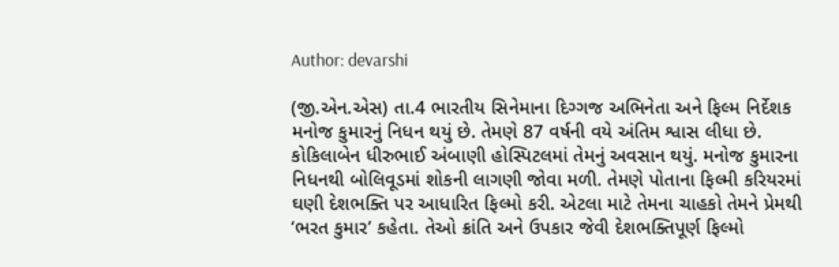Author: devarshi

(જી.એન.એસ) તા.4 ભારતીય સિનેમાના દિગ્ગજ અભિનેતા અને ફિલ્મ નિર્દેશક મનોજ કુમારનું નિધન થયું છે. તેમણે 87 વર્ષની વયે અંતિમ શ્વાસ લીધા છે. કોકિલાબેન ધીરુભાઈ અંબાણી હોસ્પિટલમાં તેમનું અવસાન થયું. મનોજ કુમારના નિધનથી બોલિવૂડમાં શોકની લાગણી જોવા મળી. તેમણે પોતાના ફિલ્મી કરિયરમાં ઘણી દેશભક્તિ પર આધારિત ફિલ્મો કરી. એટલા માટે તેમના ચાહકો તેમને પ્રેમથી ‘ભરત કુમાર’ કહેતા. તેઓ ક્રાંતિ અને ઉપકાર જેવી દેશભક્તિપૂર્ણ ફિલ્મો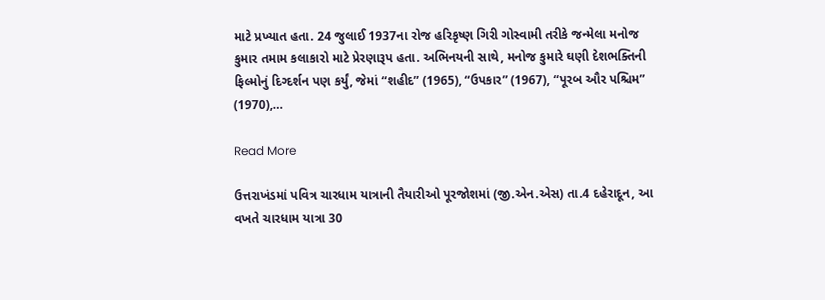માટે પ્રખ્યાત હતા. 24 જુલાઈ 1937ના રોજ હરિકૃષ્ણ ગિરી ગોસ્વામી તરીકે જન્મેલા મનોજ કુમાર તમામ કલાકારો માટે પ્રેરણારૂપ હતા. અભિનયની સાથે, મનોજ કુમારે ઘણી દેશભક્તિની ફિલ્મોનું દિગ્દર્શન પણ કર્યું, જેમાં “શહીદ” (1965), “ઉપકાર” (1967), “પૂરબ ઔર પશ્ચિમ” (1970),…

Read More

ઉત્તરાખંડમાં પવિત્ર ચારધામ યાત્રાની તૈયારીઓ પૂરજોશમાં (જી.એન.એસ) તા.4 દહેરાદૂન, આ વખતે ચારધામ યાત્રા 30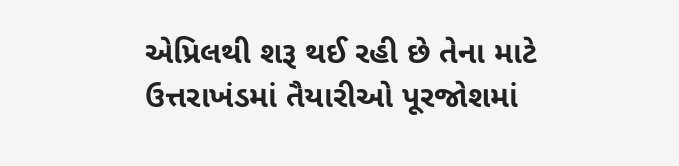એપ્રિલથી શરૂ થઈ રહી છે તેના માટે ઉત્તરાખંડમાં તૈયારીઓ પૂરજોશમાં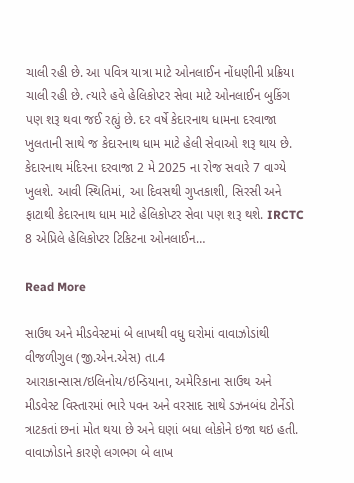ચાલી રહી છે. આ પવિત્ર યાત્રા માટે ઓનલાઈન નોંધણીની પ્રક્રિયા ચાલી રહી છે. ત્યારે હવે હેલિકોપ્ટર સેવા માટે ઓનલાઈન બુકિંગ પણ શરૂ થવા જઈ રહ્યું છે. દર વર્ષે કેદારનાથ ધામના દરવાજા ખુલતાની સાથે જ કેદારનાથ ધામ માટે હેલી સેવાઓ શરૂ થાય છે. કેદારનાથ મંદિરના દરવાજા 2 મે 2025 ના રોજ સવારે 7 વાગ્યે ખુલશે. આવી સ્થિતિમાં, આ દિવસથી ગુપ્તકાશી, સિરસી અને ફાટાથી કેદારનાથ ધામ માટે હેલિકોપ્ટર સેવા પણ શરૂ થશે. IRCTC 8 એપ્રિલે હેલિકોપ્ટર ટિકિટના ઓનલાઈન…

Read More

સાઉથ અને મીડવેસ્ટમાં બે લાખથી વધુ ઘરોમાં વાવાઝોડાંથી વીજળીગુલ (જી.એન.એસ) તા.4 આરાકાન્સાસ/ઇલિનોય/ઇન્ડિયાના, અમેરિકાના સાઉથ અને મીડવેસ્ટ વિસ્તારમાં ભારે પવન અને વરસાદ સાથે ડઝનબંધ ટોર્નેડો ત્રાટકતાં છનાં મોત થયા છે અને ઘણાં બધા લોકોને ઇજા થઇ હતી. વાવાઝોડાને કારણે લગભગ બે લાખ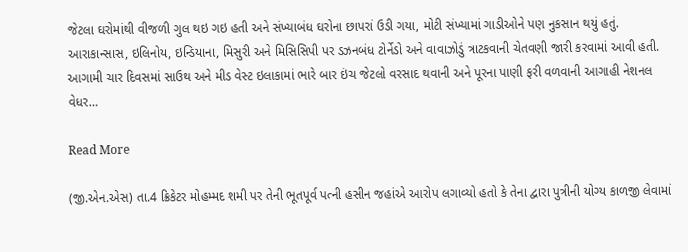જેટલા ઘરોમાંથી વીજળી ગુલ થઇ ગઇ હતી અને સંખ્યાબંધ ઘરોના છાપરાં ઉડી ગયા, મોટી સંખ્યામાં ગાડીઓને પણ નુકસાન થયું હતું. આરાકાન્સાસ, ઇલિનોય, ઇન્ડિયાના, મિસુરી અને મિસિસિપી પર ડઝનબંધ ટોર્નેડો અને વાવાઝોડું ત્રાટકવાની ચેતવણી જારી કરવામાં આવી હતી. આગામી ચાર દિવસમાં સાઉથ અને મીડ વેસ્ટ ઇલાકામાં ભારે બાર ઇંચ જેટલો વરસાદ થવાની અને પૂરના પાણી ફરી વળવાની આગાહી નેશનલ વેધર…

Read More

(જી.એન.એસ) તા.4 ક્રિકેટર મોહમ્મદ શમી પર તેની ભૂતપૂર્વ પત્ની હસીન જહાંએ આરોપ લગાવ્યો હતો કે તેના દ્વારા પુત્રીની યોગ્ય કાળજી લેવામાં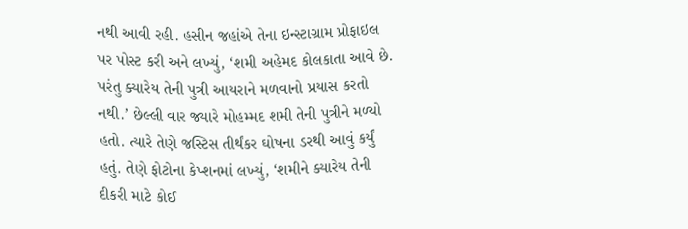નથી આવી રહી. હસીન જહાંએ તેના ઇન્સ્ટાગ્રામ પ્રોફાઇલ પર પોસ્ટ કરી અને લખ્યું, ‘શમી અહેમદ કોલકાતા આવે છે. પરંતુ ક્યારેય તેની પુત્રી આયરાને મળવાનો પ્રયાસ કરતો નથી.’ છેલ્લી વાર જ્યારે મોહમ્મદ શમી તેની પુત્રીને મળ્યો હતો. ત્યારે તેણે જસ્ટિસ તીર્થંકર ઘોષના ડરથી આવું કર્યું હતું. તેણે ફોટોના કેપ્શનમાં લખ્યું, ‘શમીને ક્યારેય તેની દીકરી માટે કોઈ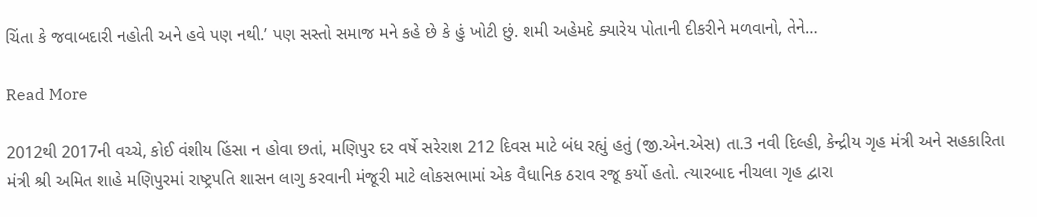ચિંતા કે જવાબદારી નહોતી અને હવે પણ નથી.’ પણ સસ્તો સમાજ મને કહે છે કે હું ખોટી છું. શમી અહેમદે ક્યારેય પોતાની દીકરીને મળવાનો, તેને…

Read More

2012થી 2017ની વચ્ચે, કોઈ વંશીય હિંસા ન હોવા છતાં, મણિપુર દર વર્ષે સરેરાશ 212 દિવસ માટે બંધ રહ્યું હતું (જી.એન.એસ) તા.3 નવી દિલ્હી, કેન્દ્રીય ગૃહ મંત્રી અને સહકારિતા મંત્રી શ્રી અમિત શાહે મણિપુરમાં રાષ્ટ્રપતિ શાસન લાગુ કરવાની મંજૂરી માટે લોકસભામાં એક વૈધાનિક ઠરાવ રજૂ કર્યો હતો. ત્યારબાદ નીચલા ગૃહ દ્વારા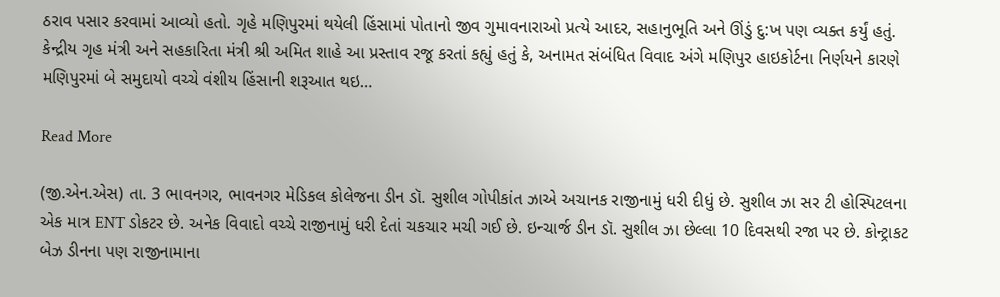ઠરાવ પસાર કરવામાં આવ્યો હતો. ગૃહે મણિપુરમાં થયેલી હિંસામાં પોતાનો જીવ ગુમાવનારાઓ પ્રત્યે આદર, સહાનુભૂતિ અને ઊંડું દુ:ખ પણ વ્યક્ત કર્યું હતું. કેન્દ્રીય ગૃહ મંત્રી અને સહકારિતા મંત્રી શ્રી અમિત શાહે આ પ્રસ્તાવ રજૂ કરતાં કહ્યું હતું કે, અનામત સંબંધિત વિવાદ અંગે મણિપુર હાઇકોર્ટના નિર્ણયને કારણે મણિપુરમાં બે સમુદાયો વચ્ચે વંશીય હિંસાની શરૂઆત થઇ…

Read More

(જી.એન.એસ) તા. 3 ભાવનગર, ભાવનગર મેડિકલ કોલેજના ડીન ડૉ. સુશીલ ગોપીકાંત ઝાએ અચાનક રાજીનામું ધરી દીધું છે. સુશીલ ઝા સર ટી હોસ્પિટલના એક માત્ર ENT ડોકટર છે. અનેક વિવાદો વચ્ચે રાજીનામું ધરી દેતાં ચકચાર મચી ગઈ છે. ઇન્ચાર્જ ડીન ડૉ. સુશીલ ઝા છેલ્લા 10 દિવસથી રજા પર છે. કોન્ટ્રાકટ બેઝ ડીનના પણ રાજીનામાના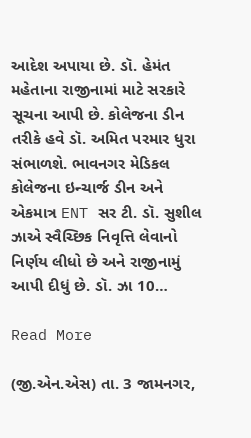આદેશ અપાયા છે. ડૉ. હેમંત મહેતાના રાજીનામાં માટે સરકારે સૂચના આપી છે. કોલેજના ડીન તરીકે હવે ડૉ. અમિત પરમાર ધુરા સંભાળશે. ભાવનગર મેડિકલ કોલેજના ઇન્ચાર્જ ડીન અને એકમાત્ર ENT સર ટી. ડૉ. સુશીલ ઝાએ સ્વૈચ્છિક નિવૃત્તિ લેવાનો નિર્ણય લીધો છે અને રાજીનામું આપી દીધું છે. ડૉ. ઝા 10…

Read More

(જી.એન.એસ) તા. 3 જામનગર,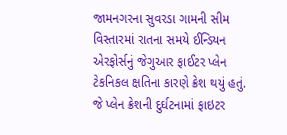જામનગરના સુવરડા ગામની સીમ વિસ્તારમાં રાતના સમયે ઈન્ડિયન એરફોર્સનું જેગુઆર ફાઈટર પ્લેન ટેકનિકલ ક્ષતિના કારણે ક્રેશ થયું હતું. જે પ્લેન ક્રેશની દુર્ઘટનામાં ફાઇટર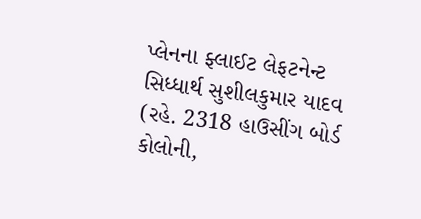પ્લેનના ફ્લાઈટ લેફટનેન્ટ સિધ્ધાર્થ સુશીલકુમાર યાદવ (રહે. 2318 હાઉસીંગ બોર્ડ કોલોની,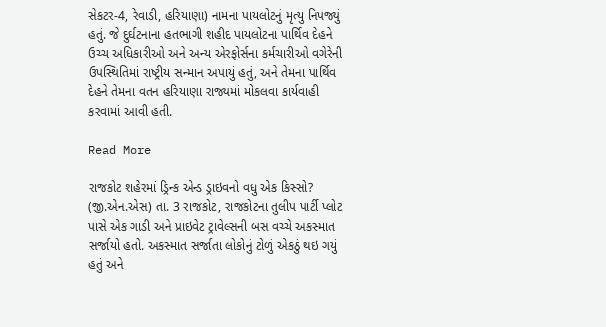સેકટર-4, રેવાડી, હરિયાણા) નામના પાયલોટનું મૃત્યુ નિપજ્યું હતું. જે દુર્ઘટનાના હતભાગી શહીદ પાયલોટના પાર્થિવ દેહને ઉચ્ચ અધિકારીઓ અને અન્ય એરફોર્સના કર્મચારીઓ વગેરેની ઉપસ્થિતિમાં રાષ્ટ્રીય સન્માન અપાયું હતું, અને તેમના પાર્થિવ દેહને તેમના વતન હરિયાણા રાજ્યમાં મોકલવા કાર્યવાહી કરવામાં આવી હતી.

Read More

રાજકોટ શહેરમાં ડ્રિન્ક એન્ડ ડ્રાઇવનો વધુ એક કિસ્સો? (જી.એન.એસ) તા. 3 રાજકોટ, રાજકોટના તુલીપ પાર્ટી પ્લોટ પાસે એક ગાડી અને પ્રાઇવેટ ટ્રાવેલ્સની બસ વચ્ચે અકસ્માત સર્જાયો હતો. અકસ્માત સર્જાતા લોકોનું ટોળું એકઠું થઇ ગયું હતું અને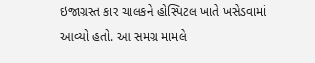ઇજાગ્રસ્ત કાર ચાલકને હોસ્પિટલ ખાતે ખસેડવામાં આવ્યો હતો. આ સમગ્ર મામલે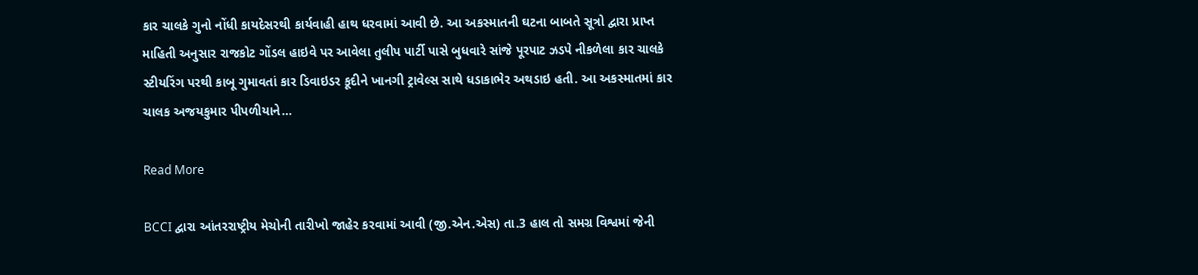કાર ચાલકે ગુનો નોંધી કાયદેસરથી કાર્યવાહી હાથ ધરવામાં આવી છે. આ અકસ્માતની ઘટના બાબતે સૂત્રો દ્વારા પ્રાપ્ત માહિતી અનુસાર રાજકોટ ગોંડલ હાઇવે પર આવેલા તુલીપ પાર્ટી પાસે બુધવારે સાંજે પૂરપાટ ઝડપે નીકળેલા કાર ચાલકે સ્ટીયરિંગ પરથી કાબૂ ગુમાવતાં કાર ડિવાઇડર કૂદીને ખાનગી ટ્રાવેલ્સ સાથે ધડાકાભેર અથડાઇ હતી. આ અકસ્માતમાં કાર ચાલક અજયકુમાર પીપળીયાને…

Read More

BCCI દ્વારા આંતરરાષ્ટ્રીય મેચોની તારીખો જાહેર કરવામાં આવી (જી.એન.એસ) તા.3 હાલ તો સમગ્ર વિશ્વમાં જેની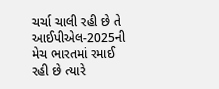ચર્ચા ચાલી રહી છે તે આઈપીએલ-2025ની મેચ ભારતમાં રમાઈ રહી છે ત્યારે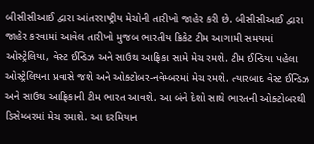બીસીસીઆઈ દ્વારા આંતરરાષ્ટ્રીય મેચોની તારીખો જાહેર કરી છે. બીસીસીઆઈ દ્વારા જાહેર કરવામાં આવેલ તારીખો મુજબ ભારતીય ક્રિકેટ ટીમ આગામી સમયમાં ઓસ્ટ્રેલિયા, વેસ્ટ ઈન્ડિઝ અને સાઉથ આફ્રિકા સામે મેચ રમશે. ટીમ ઈન્ડિયા પહેલા ઓસ્ટ્રેલિયના પ્રવાસે જશે અને ઓક્ટોબર-નવેમ્બરમાં મેચ રમશે. ત્યારબાદ વેસ્ટ ઈન્ડિઝ અને સાઉથ આફ્રિકાની ટીમ ભારત આવશે. આ બંને દેશો સાથે ભારતની ઓક્ટોબરથી ડિસેમ્બરમાં મેચ રમાશે. આ દરમિયાન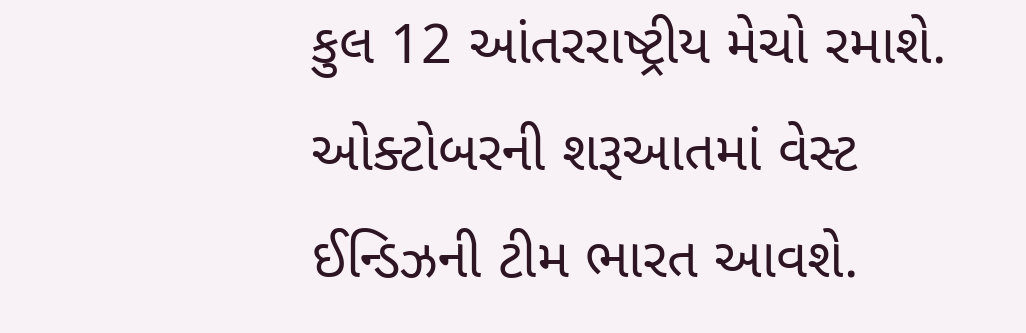કુલ 12 આંતરરાષ્ટ્રીય મેચો રમાશે. ઓક્ટોબરની શરૂઆતમાં વેસ્ટ ઈન્ડિઝની ટીમ ભારત આવશે.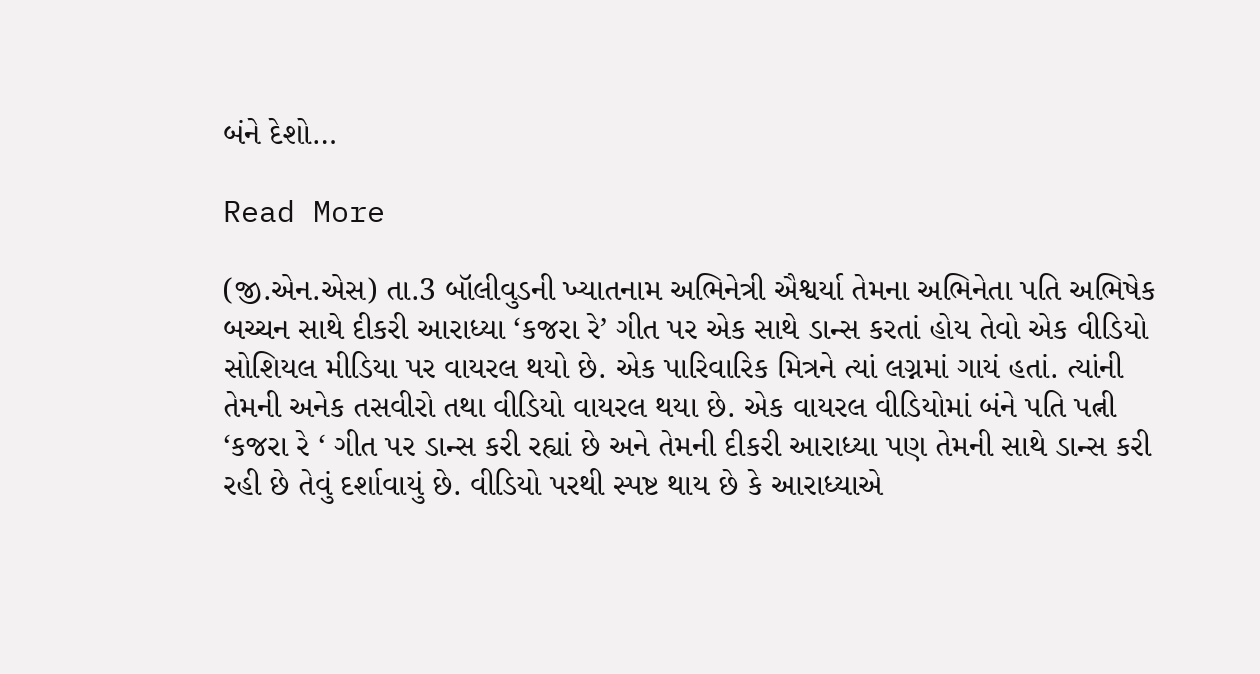બંને દેશો…

Read More

(જી.એન.એસ) તા.3 બૉલીવુડની ખ્યાતનામ અભિનેત્રી ઐશ્વર્યા તેમના અભિનેતા પતિ અભિષેક બચ્ચન સાથે દીકરી આરાધ્યા ‘કજરા રે’ ગીત પર એક સાથે ડાન્સ કરતાં હોય તેવો એક વીડિયો સોશિયલ મીડિયા પર વાયરલ થયો છે. એક પારિવારિક મિત્રને ત્યાં લગ્નમાં ગાયં હતાં. ત્યાંની તેમની અનેક તસવીરો તથા વીડિયો વાયરલ થયા છે. એક વાયરલ વીડિયોમાં બંને પતિ પત્ની ‘કજરા રે ‘ ગીત પર ડાન્સ કરી રહ્યાં છે અને તેમની દીકરી આરાધ્યા પણ તેમની સાથે ડાન્સ કરી રહી છે તેવું દર્શાવાયું છે. વીડિયો પરથી સ્પષ્ટ થાય છે કે આરાધ્યાએ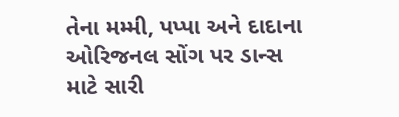તેના મમ્મી, પપ્પા અને દાદાના ઓરિજનલ સોંગ પર ડાન્સ માટે સારી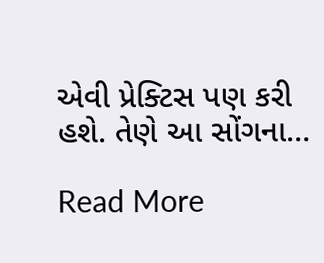એવી પ્રેક્ટિસ પણ કરી હશે. તેણે આ સોંગના…

Read More